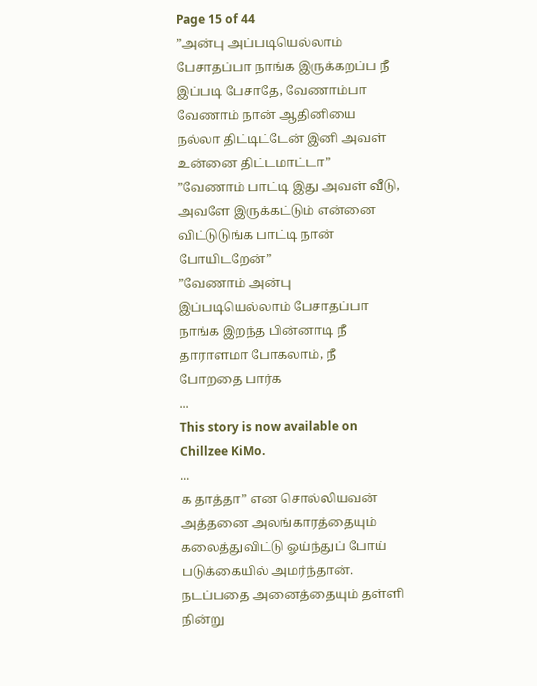Page 15 of 44
”அன்பு அப்படியெல்லாம் பேசாதப்பா நாங்க இருக்கறப்ப நீ இப்படி பேசாதே, வேணாம்பா வேணாம் நான் ஆதினியை நல்லா திட்டிட்டேன் இனி அவள் உன்னை திட்டமாட்டா”
”வேணாம் பாட்டி இது அவள் வீடு, அவளே இருக்கட்டும் என்னை விட்டுடுங்க பாட்டி நான் போயிடறேன்”
”வேணாம் அன்பு இப்படியெல்லாம் பேசாதப்பா நாங்க இறந்த பின்னாடி நீ தாராளமா போகலாம், நீ போறதை பார்க
...
This story is now available on Chillzee KiMo.
...
க தாத்தா” என சொல்லியவன் அத்தனை அலங்காரத்தையும் கலைத்துவிட்டு ஓய்ந்துப் போய் படுக்கையில் அமர்ந்தான்.
நடப்பதை அனைத்தையும் தள்ளி நின்று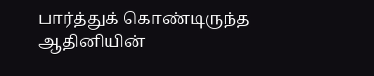பார்த்துக் கொண்டிருந்த ஆதினியின்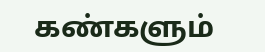கண்களும்